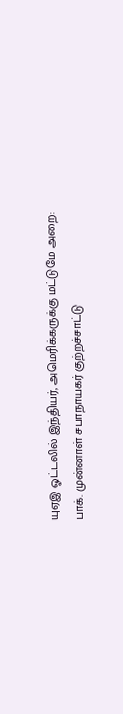யுஏஇ ஓட்டலில் இந்தியர், அமெரிக்கருக்கு மட்டுமே அறை: பாக். முன்னாள் சபாநாயகர் குற்றச்சாட்டு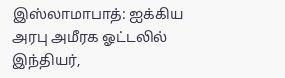இஸ்லாமாபாத்: ஐக்கிய அரபு அமீரக ஓட்டலில் இந்தியர்,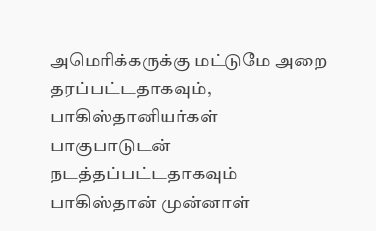அமெரிக்கருக்கு மட்டுமே அறை தரப்பட்டதாகவும், பாகிஸ்தானியர்கள் பாகுபாடுடன் நடத்தப்பட்டதாகவும் பாகிஸ்தான் முன்னாள்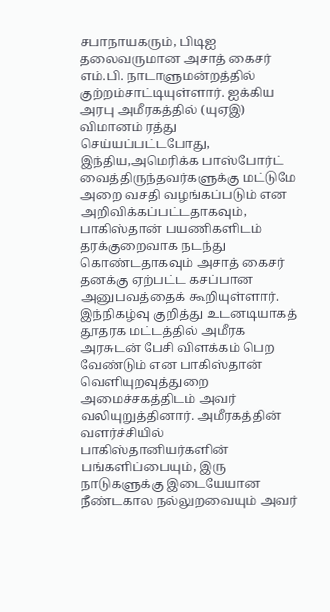சபாநாயகரும், பிடிஐ தலைவருமான அசாத் கைசர் எம்.பி. நாடாளுமன்றத்தில் குற்றம்சாட்டியுள்ளார். ஐக்கிய அரபு அமீரகத்தில் (யுஏஇ) விமானம் ரத்து செய்யப்பட்டபோது, இந்திய,அமெரிக்க பாஸ்போர்ட் வைத்திருந்தவர்களுக்கு மட்டுமே அறை வசதி வழங்கப்படும் என அறிவிக்கப்பட்டதாகவும், பாகிஸ்தான் பயணிகளிடம் தரக்குறைவாக நடந்து கொண்டதாகவும் அசாத் கைசர் தனக்கு ஏற்பட்ட கசப்பான அனுபவத்தைக் கூறியுள்ளார்.
இந்நிகழ்வு குறித்து உடனடியாகத் தூதரக மட்டத்தில் அமீரக அரசுடன் பேசி விளக்கம் பெற வேண்டும் என பாகிஸ்தான் வெளியுறவுத்துறை அமைச்சகத்திடம் அவர் வலியுறுத்தினார். அமீரகத்தின் வளர்ச்சியில் பாகிஸ்தானியர்களின் பங்களிப்பையும், இரு நாடுகளுக்கு இடையேயான நீண்டகால நல்லுறவையும் அவர்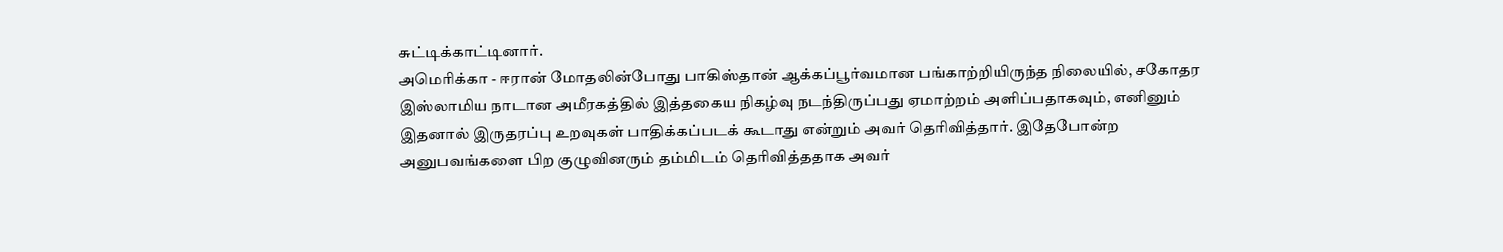சுட்டிக்காட்டினார்.
அமெரிக்கா - ஈரான் மோதலின்போது பாகிஸ்தான் ஆக்கப்பூர்வமான பங்காற்றியிருந்த நிலையில், சகோதர இஸ்லாமிய நாடான அமீரகத்தில் இத்தகைய நிகழ்வு நடந்திருப்பது ஏமாற்றம் அளிப்பதாகவும், எனினும் இதனால் இருதரப்பு உறவுகள் பாதிக்கப்படக் கூடாது என்றும் அவர் தெரிவித்தார். இதேபோன்ற அனுபவங்களை பிற குழுவினரும் தம்மிடம் தெரிவித்ததாக அவர்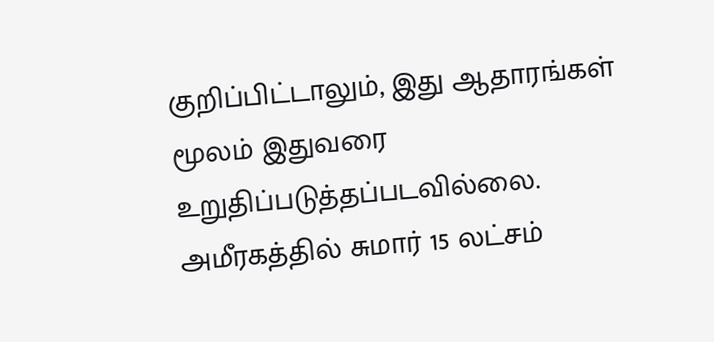குறிப்பிட்டாலும், இது ஆதாரங்கள் மூலம் இதுவரை உறுதிப்படுத்தப்படவில்லை. அமீரகத்தில் சுமார் 15 லட்சம்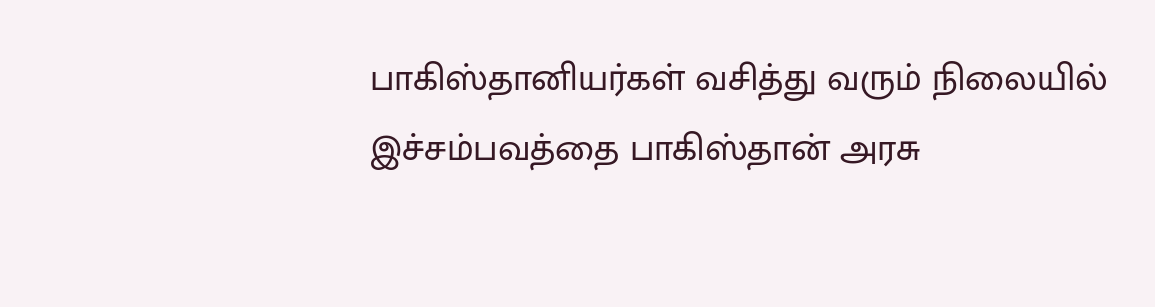பாகிஸ்தானியர்கள் வசித்து வரும் நிலையில் இச்சம்பவத்தை பாகிஸ்தான் அரசு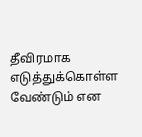தீவிரமாக எடுத்துக்கொள்ள வேண்டும் என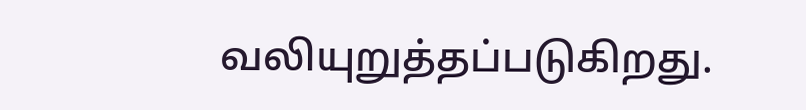வலியுறுத்தப்படுகிறது.